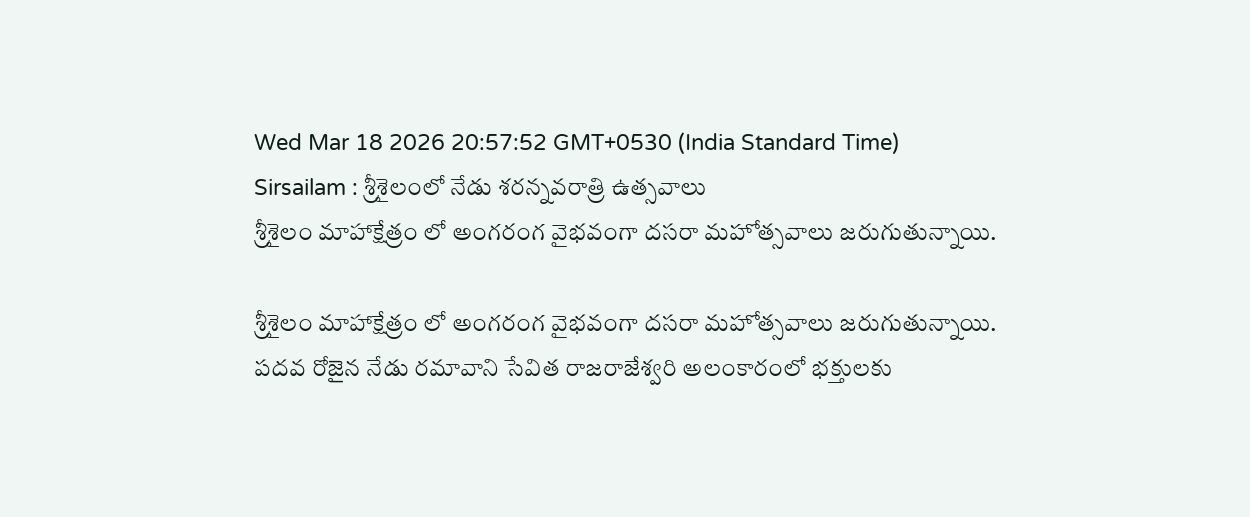Wed Mar 18 2026 20:57:52 GMT+0530 (India Standard Time)
Sirsailam : శ్రీశైలంలో నేడు శరన్నవరాత్రి ఉత్సవాలు
శ్రీశైలం మాహాక్షేత్రం లో అంగరంగ వైభవంగా దసరా మహోత్సవాలు జరుగుతున్నాయి.

శ్రీశైలం మాహాక్షేత్రం లో అంగరంగ వైభవంగా దసరా మహోత్సవాలు జరుగుతున్నాయి. పదవ రోజైన నేడు రమావాని సేవిత రాజరాజేశ్వరి అలంకారంలో భక్తులకు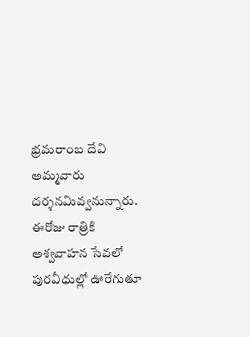భ్రమరాంబ దేవి అమ్మవారు దర్శనమివ్వనున్నారు. ఈరోజు రాత్రికి అశ్వవాహన సేవలో పురవీధుల్లో ఊరేగుతూ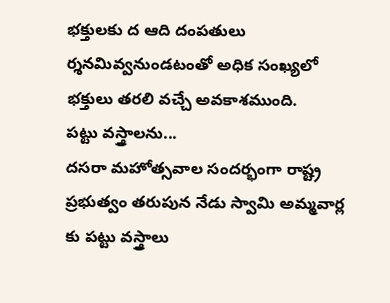భక్తులకు ద ఆది దంపతులు ర్శనమివ్వనుండటంతో అధిక సంఖ్యలో భక్తులు తరలి వచ్చే అవకాశముంది.
పట్టు వస్త్రాలను...
దసరా మహోత్సవాల సందర్భంగా రాష్ట్ర ప్రభుత్వం తరుపున నేడు స్వామి అమ్మవార్ల కు పట్టు వస్త్రాలు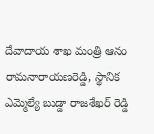దేవాదాయ శాఖ మంత్రి ఆనం రామనారాయణరెడ్డి, స్థానిక ఎమ్మెల్యే బుడ్డా రాజశేఖర్ రెడ్డి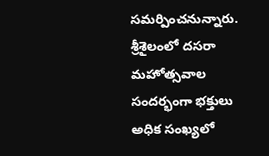సమర్పించనున్నారు. శ్రీశైలంలో దసరా మహోత్సవాల సందర్భంగా భక్తులు అధిక సంఖ్యలో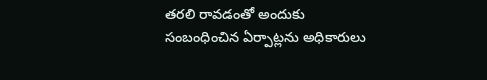తరలి రావడంతో అందుకు సంబంధించిన ఏర్పాట్లను అధికారులు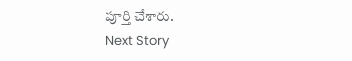పూర్తి చేశారు.
Next Story